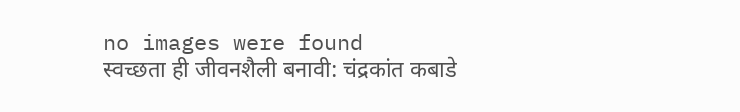no images were found
स्वच्छता ही जीवनशैली बनावी: चंद्रकांत कबाडे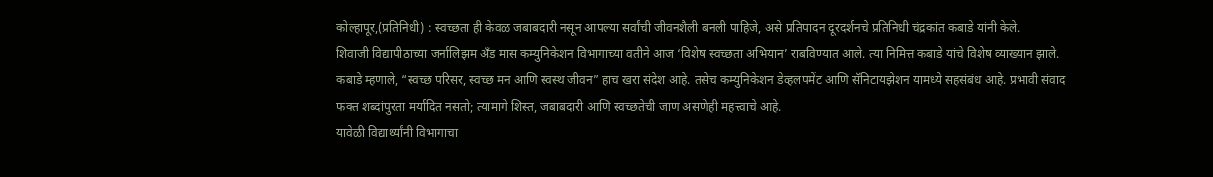कोल्हापूर,(प्रतिनिधी) : स्वच्छता ही केवळ जबाबदारी नसून आपल्या सर्वांची जीवनशैली बनली पाहिजे, असे प्रतिपादन दूरदर्शनचे प्रतिनिधी चंद्रकांत कबाडे यांनी केले.
शिवाजी विद्यापीठाच्या जर्नालिझम अँड मास कम्युनिकेशन विभागाच्या वतीने आज ‘विशेष स्वच्छता अभियान’ राबविण्यात आले. त्या निमित्त कबाडे यांचे विशेष व्याख्यान झाले.
कबाडे म्हणाले, “स्वच्छ परिसर, स्वच्छ मन आणि स्वस्थ जीवन” हाच खरा संदेश आहे. तसेच कम्युनिकेशन डेव्हलपमेंट आणि सॅनिटायझेशन यामध्ये सहसंबंध आहे. प्रभावी संवाद फक्त शब्दांपुरता मर्यादित नसतो; त्यामागे शिस्त, जबाबदारी आणि स्वच्छतेची जाण असणेही महत्त्वाचे आहे.
यावेळी विद्यार्थ्यांनी विभागाचा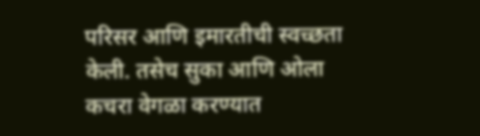परिसर आणि इमारतीची स्वच्छता केली. तसेच सुका आणि ओला कचरा वेगळा करण्यात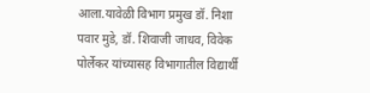आला.यावेळी विभाग प्रमुख डॉ. निशा पवार मुडे, डॉ. शिवाजी जाधव, विवेक पोर्लेकर यांच्यासह विभागातील विद्यार्थी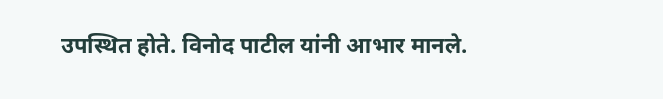उपस्थित होते. विनोद पाटील यांनी आभार मानले.